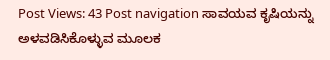Post Views: 43 Post navigation ಸಾವಯವ ಕೃಷಿಯನ್ನು ಅಳವಡಿಸಿಕೊಳ್ಳುವ ಮೂಲಕ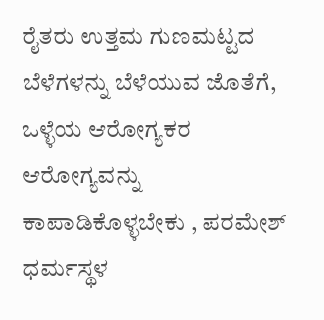ರೈತರು ಉತ್ತಮ ಗುಣಮಟ್ಟದ ಬೆಳೆಗಳನ್ನು ಬೆಳೆಯುವ ಜೊತೆಗೆ, ಒಳ್ಳೆಯ ಆರೋಗ್ಯಕರ ಆರೋಗ್ಯವನ್ನು ಕಾಪಾಡಿಕೊಳ್ಳಬೇಕು , ಪರಮೇಶ್ ಧರ್ಮಸ್ಥಳ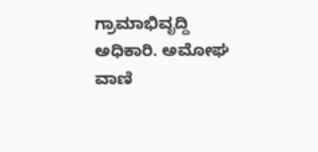ಗ್ರಾಮಾಭಿವೃದ್ದಿ ಅಧಿಕಾರಿ. ಅಮೋಘ ವಾಣಿ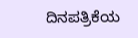ದಿನಪತ್ರಿಕೆಯ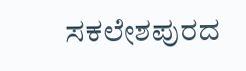ಸಕಲೇಶಪುರದ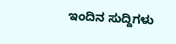ಇಂದಿನ ಸುದ್ದಿಗಳು